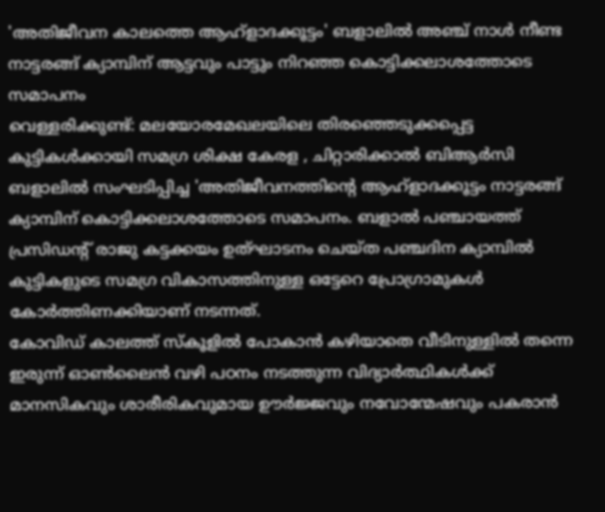'അതിജീവന കാലത്തെ ആഹ്ളാദക്കൂട്ടം' ബളാലിൽ അഞ്ച് നാൾ നീണ്ട നാട്ടരങ്ങ് ക്യാമ്പിന് ആട്ടവും പാട്ടും നിറഞ്ഞ കൊട്ടിക്കലാശത്തോടെ സമാപനം
വെള്ളരിക്കുണ്ട്: മലയോരമേഖലയിലെ തിരഞ്ഞെടുക്കപ്പെട്ട കുട്ടികൾക്കായി സമഗ്ര ശിക്ഷ കേരള , ചിറ്റാരിക്കാൽ ബിആർസി ബളാലിൽ സംഘടിപ്പിച്ച 'അതിജീവനത്തിൻ്റെ ആഹ്ളാദക്കൂട്ടം നാട്ടരങ്ങ് ക്യാമ്പിന് കൊട്ടിക്കലാശത്തോടെ സമാപനം. ബളാൽ പഞ്ചായത്ത് പ്രസിഡന്റ് രാജു കട്ടക്കയം ഉത്ഘാടനം ചെയ്ത പഞ്ചദിന ക്യാമ്പിൽ കുട്ടികളുടെ സമഗ്ര വികാസത്തിനുള്ള ഒട്ടേറെ പ്രോഗ്രാമുകൾ കോർത്തിണക്കിയാണ് നടന്നത്.
കോവിഡ് കാലത്ത് സ്കൂളിൽ പോകാൻ കഴിയാതെ വീടിനുള്ളിൽ തന്നെ ഇരുന്ന് ഓൺലൈൻ വഴി പഠനം നടത്തുന്ന വിദ്യാർത്ഥികൾക്ക് മാനസികവും ശാരീരികവുമായ ഊർജ്ജവും നവോന്മേഷവും പകരാൻ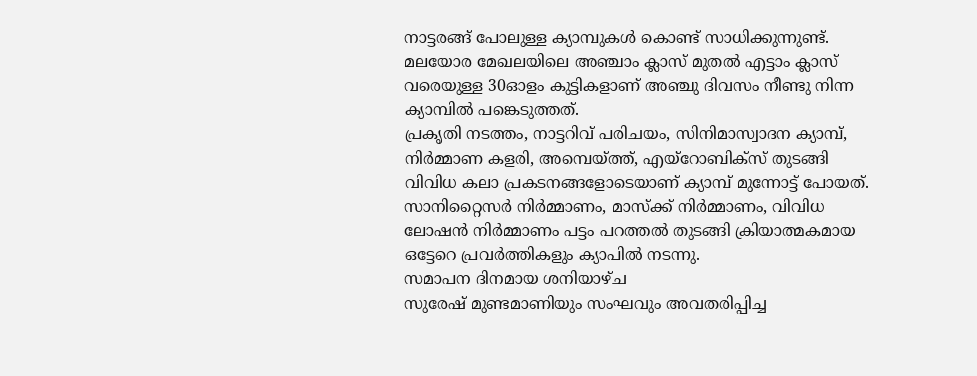നാട്ടരങ്ങ് പോലുള്ള ക്യാമ്പുകൾ കൊണ്ട് സാധിക്കുന്നുണ്ട്.
മലയോര മേഖലയിലെ അഞ്ചാം ക്ലാസ് മുതൽ എട്ടാം ക്ലാസ് വരെയുള്ള 30ഓളം കുട്ടികളാണ് അഞ്ചു ദിവസം നീണ്ടു നിന്ന ക്യാമ്പിൽ പങ്കെടുത്തത്.
പ്രകൃതി നടത്തം, നാട്ടറിവ് പരിചയം, സിനിമാസ്വാദന ക്യാമ്പ്, നിർമ്മാണ കളരി, അമ്പെയ്ത്ത്, എയ്റോബിക്സ് തുടങ്ങി വിവിധ കലാ പ്രകടനങ്ങളോടെയാണ് ക്യാമ്പ് മുന്നോട്ട് പോയത്. സാനിറ്റൈസർ നിർമ്മാണം, മാസ്ക്ക് നിർമ്മാണം, വിവിധ ലോഷൻ നിർമ്മാണം പട്ടം പറത്തൽ തുടങ്ങി ക്രിയാത്മകമായ ഒട്ടേറെ പ്രവർത്തികളും ക്യാപിൽ നടന്നു.
സമാപന ദിനമായ ശനിയാഴ്ച
സുരേഷ് മുണ്ടമാണിയും സംഘവും അവതരിപ്പിച്ച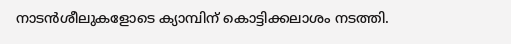നാടൻശീലുകളോടെ ക്യാമ്പിന് കൊട്ടിക്കലാശം നടത്തി.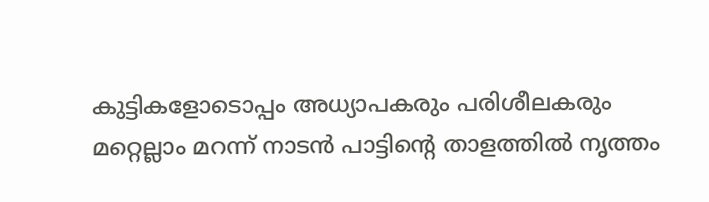കുട്ടികളോടൊപ്പം അധ്യാപകരും പരിശീലകരും മറ്റെല്ലാം മറന്ന് നാടൻ പാട്ടിൻ്റെ താളത്തിൽ നൃത്തം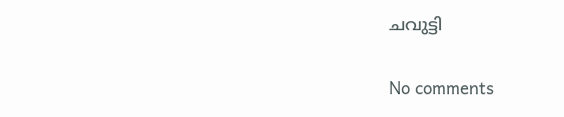ചവുട്ടി

No comments